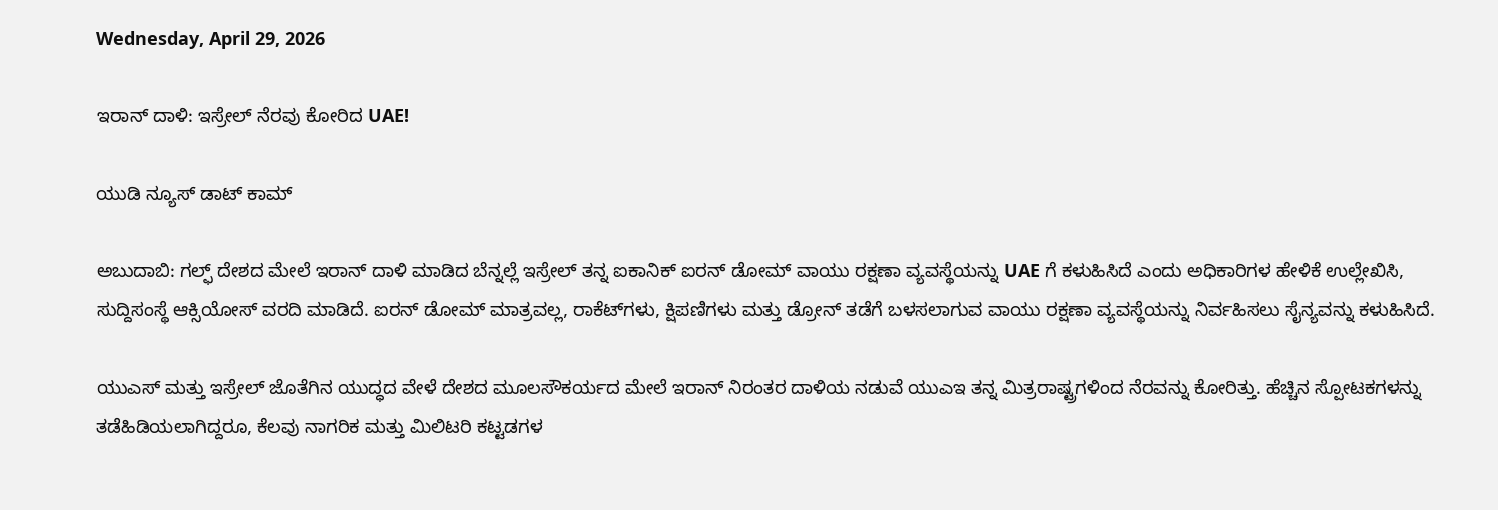Wednesday, April 29, 2026

ಇರಾನ್ ದಾಳಿ: ಇಸ್ರೇಲ್ ನೆರವು ಕೋರಿದ UAE!

ಯುಡಿ ನ್ಯೂಸ್ ಡಾಟ್ ಕಾಮ್

ಅಬುದಾಬಿ: ಗಲ್ಫ್ ದೇಶದ ಮೇಲೆ ಇರಾನ್ ದಾಳಿ ಮಾಡಿದ ಬೆನ್ನಲ್ಲೆ ಇಸ್ರೇಲ್ ತನ್ನ ಐಕಾನಿಕ್ ಐರನ್ ಡೋಮ್ ವಾಯು ರಕ್ಷಣಾ ವ್ಯವಸ್ಥೆಯನ್ನು UAE ಗೆ ಕಳುಹಿಸಿದೆ ಎಂದು ಅಧಿಕಾರಿಗಳ ಹೇಳಿಕೆ ಉಲ್ಲೇಖಿಸಿ, ಸುದ್ದಿಸಂಸ್ಥೆ ಆಕ್ಸಿಯೋಸ್ ವರದಿ ಮಾಡಿದೆ. ಐರನ್ ಡೋಮ್ ಮಾತ್ರವಲ್ಲ, ರಾಕೆಟ್‌ಗಳು, ಕ್ಷಿಪಣಿಗಳು ಮತ್ತು ಡ್ರೋನ್‌ ತಡೆಗೆ ಬಳಸಲಾಗುವ ವಾಯು ರಕ್ಷಣಾ ವ್ಯವಸ್ಥೆಯನ್ನು ನಿರ್ವಹಿಸಲು ಸೈನ್ಯವನ್ನು ಕಳುಹಿಸಿದೆ.

ಯುಎಸ್ ಮತ್ತು ಇಸ್ರೇಲ್‌ ಜೊತೆಗಿನ ಯುದ್ಧದ ವೇಳೆ ದೇಶದ ಮೂಲಸೌಕರ್ಯದ ಮೇಲೆ ಇರಾನ್ ನಿರಂತರ ದಾಳಿಯ ನಡುವೆ ಯುಎಇ ತನ್ನ ಮಿತ್ರರಾಷ್ಟ್ರಗಳಿಂದ ನೆರವನ್ನು ಕೋರಿತ್ತು. ಹೆಚ್ಚಿನ ಸ್ಪೋಟಕಗಳನ್ನು ತಡೆಹಿಡಿಯಲಾಗಿದ್ದರೂ, ಕೆಲವು ನಾಗರಿಕ ಮತ್ತು ಮಿಲಿಟರಿ ಕಟ್ಟಡಗಳ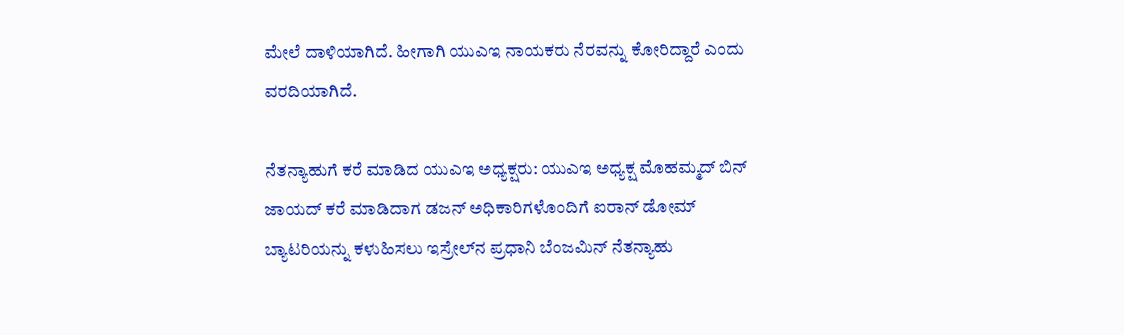ಮೇಲೆ ದಾಳಿಯಾಗಿದೆ. ಹೀಗಾಗಿ ಯುಎಇ ನಾಯಕರು ನೆರವನ್ನು ಕೋರಿದ್ದಾರೆ ಎಂದು ವರದಿಯಾಗಿದೆ.

ನೆತನ್ಯಾಹುಗೆ ಕರೆ ಮಾಡಿದ ಯುಎಇ ಅಧ್ಯಕ್ಷರು: ಯುಎಇ ಅಧ್ಯಕ್ಷ ಮೊಹಮ್ಮದ್ ಬಿನ್ ಜಾಯದ್ ಕರೆ ಮಾಡಿದಾಗ ಡಜನ್ ಅಧಿಕಾರಿಗಳೊಂದಿಗೆ ಐರಾನ್ ಡೋಮ್ ಬ್ಯಾಟರಿಯನ್ನು ಕಳುಹಿಸಲು ಇಸ್ರೇಲ್‌ನ ಪ್ರಧಾನಿ ಬೆಂಜಮಿನ್ ನೆತನ್ಯಾಹು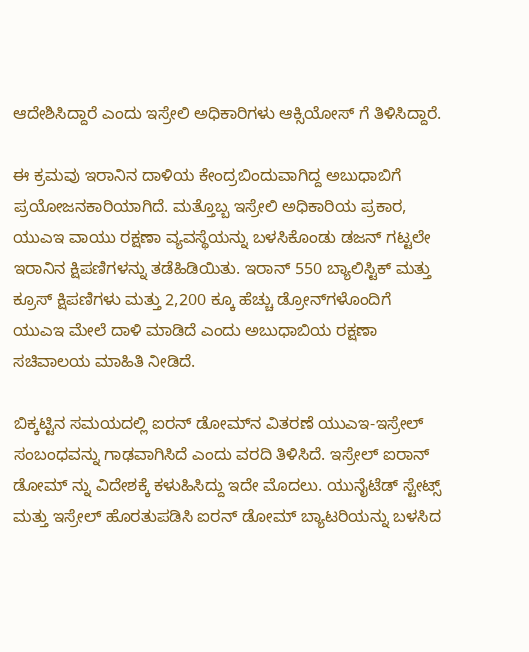ಆದೇಶಿಸಿದ್ದಾರೆ ಎಂದು ಇಸ್ರೇಲಿ ಅಧಿಕಾರಿಗಳು ಆಕ್ಸಿಯೋಸ್ ಗೆ ತಿಳಿಸಿದ್ದಾರೆ.

ಈ ಕ್ರಮವು ಇರಾನಿನ ದಾಳಿಯ ಕೇಂದ್ರಬಿಂದುವಾಗಿದ್ದ ಅಬುಧಾಬಿಗೆ ಪ್ರಯೋಜನಕಾರಿಯಾಗಿದೆ. ಮತ್ತೊಬ್ಬ ಇಸ್ರೇಲಿ ಅಧಿಕಾರಿಯ ಪ್ರಕಾರ, ಯುಎಇ ವಾಯು ರಕ್ಷಣಾ ವ್ಯವಸ್ಥೆಯನ್ನು ಬಳಸಿಕೊಂಡು ಡಜನ್ ಗಟ್ಟಲೇ ಇರಾನಿನ ಕ್ಷಿಪಣಿಗಳನ್ನು ತಡೆಹಿಡಿಯಿತು. ಇರಾನ್ 550 ಬ್ಯಾಲಿಸ್ಟಿಕ್ ಮತ್ತು ಕ್ರೂಸ್ ಕ್ಷಿಪಣಿಗಳು ಮತ್ತು 2,200 ಕ್ಕೂ ಹೆಚ್ಚು ಡ್ರೋನ್‌ಗಳೊಂದಿಗೆ ಯುಎಇ ಮೇಲೆ ದಾಳಿ ಮಾಡಿದೆ ಎಂದು ಅಬುಧಾಬಿಯ ರಕ್ಷಣಾ ಸಚಿವಾಲಯ ಮಾಹಿತಿ ನೀಡಿದೆ.

ಬಿಕ್ಕಟ್ಟಿನ ಸಮಯದಲ್ಲಿ ಐರನ್ ಡೋಮ್‌ನ ವಿತರಣೆ ಯುಎಇ-ಇಸ್ರೇಲ್ ಸಂಬಂಧವನ್ನು ಗಾಢವಾಗಿಸಿದೆ ಎಂದು ವರದಿ ತಿಳಿಸಿದೆ. ಇಸ್ರೇಲ್ ಐರಾನ್ ಡೋಮ್ ನ್ನು ವಿದೇಶಕ್ಕೆ ಕಳುಹಿಸಿದ್ದು ಇದೇ ಮೊದಲು. ಯುನೈಟೆಡ್ ಸ್ಟೇಟ್ಸ್ ಮತ್ತು ಇಸ್ರೇಲ್ ಹೊರತುಪಡಿಸಿ ಐರನ್ ಡೋಮ್ ಬ್ಯಾಟರಿಯನ್ನು ಬಳಸಿದ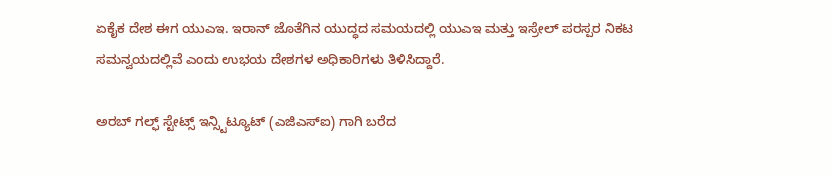ಏಕೈಕ ದೇಶ ಈಗ ಯುಎಇ. ಇರಾನ್ ಜೊತೆಗಿನ ಯುದ್ಧದ ಸಮಯದಲ್ಲಿ ಯುಎಇ ಮತ್ತು ಇಸ್ರೇಲ್ ಪರಸ್ಪರ ನಿಕಟ ಸಮನ್ವಯದಲ್ಲಿವೆ ಎಂದು ಉಭಯ ದೇಶಗಳ ಅಧಿಕಾರಿಗಳು ತಿಳಿಸಿದ್ದಾರೆ.

ಅರಬ್ ಗಲ್ಫ್ ಸ್ಟೇಟ್ಸ್ ಇನ್ಸ್ಟಿಟ್ಯೂಟ್ (ಎಜಿಎಸ್ಐ) ಗಾಗಿ ಬರೆದ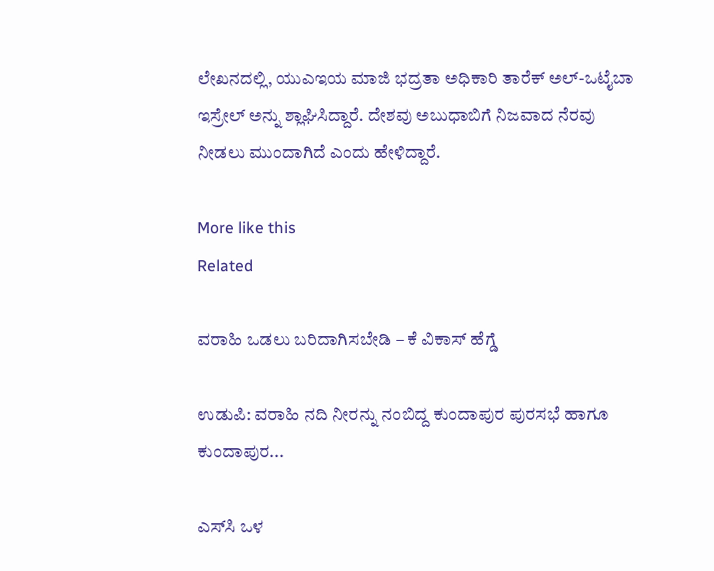ಲೇಖನದಲ್ಲಿ, ಯುಎಇಯ ಮಾಜಿ ಭದ್ರತಾ ಅಧಿಕಾರಿ ತಾರೆಕ್ ಅಲ್-ಒಟೈಬಾ ಇಸ್ರೇಲ್ ಅನ್ನು ಶ್ಲಾಘಿಸಿದ್ದಾರೆ. ದೇಶವು ಅಬುಧಾಬಿಗೆ ನಿಜವಾದ ನೆರವು ನೀಡಲು ಮುಂದಾಗಿದೆ ಎಂದು ಹೇಳಿದ್ದಾರೆ.

More like this
Related

ವರಾಹಿ ಒಡಲು ಬರಿದಾಗಿಸಬೇಡಿ – ಕೆ ವಿಕಾಸ್ ಹೆಗ್ಡೆ

ಉಡುಪಿ: ವರಾಹಿ ನದಿ ನೀರನ್ನು ನಂಬಿದ್ದ ಕುಂದಾಪುರ ಪುರಸಭೆ ಹಾಗೂ ಕುಂದಾಪುರ...

ಎಸ್‌ಸಿ ಒಳ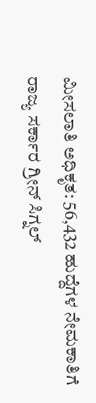ಮೀಸಲಾತಿ ಅಧಿಕೃತ: 56,432 ಹುದ್ದೆಗಳ ನೇಮಕಾತಿಗೆ ರಾಜ್ಯ ಸರ್ಕಾರ ಗ್ರೀನ್ ಸಿಗ್ನಲ್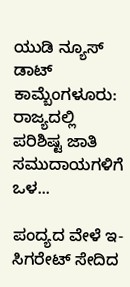ಯುಡಿ ನ್ಯೂಸ್ ಡಾಟ್ ಕಾಮ್ಬೆಂಗಳೂರು: ರಾಜ್ಯದಲ್ಲಿ ಪರಿಶಿಷ್ಟ ಜಾತಿ ಸಮುದಾಯಗಳಿಗೆ ಒಳ...

ಪಂದ್ಯದ ವೇಳೆ ಇ-ಸಿಗರೇಟ್ ಸೇದಿದ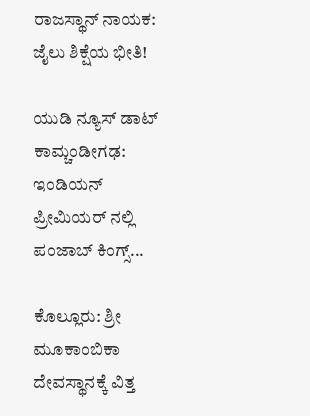ರಾಜಸ್ಥಾನ್‌ ನಾಯಕ: ಜೈಲು ಶಿಕ್ಷೆಯ ಭೀತಿ!

ಯುಡಿ ನ್ಯೂಸ್ ಡಾಟ್ ಕಾಮ್ಚಂಡೀಗಢ: ಇಂಡಿಯನ್ ಪ್ರೀಮಿಯರ್ ನಲ್ಲಿ ಪಂಜಾಬ್ ಕಿಂಗ್ಸ್...

ಕೊಲ್ಲೂರು: ಶ್ರೀ ಮೂಕಾಂಬಿಕಾ ದೇವಸ್ಥಾನಕ್ಕೆ ವಿತ್ತ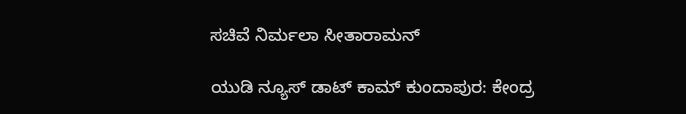ಸಚಿವೆ ನಿರ್ಮಲಾ ಸೀತಾರಾಮನ್

ಯುಡಿ ನ್ಯೂಸ್ ಡಾಟ್ ಕಾಮ್ ಕುಂದಾಪುರ: ಕೇಂದ್ರ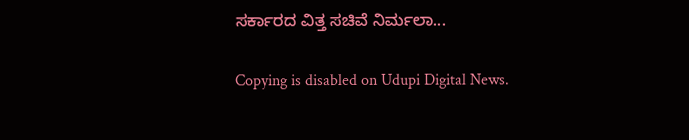ಸರ್ಕಾರದ ವಿತ್ತ ಸಚಿವೆ ನಿರ್ಮಲಾ...

Copying is disabled on Udupi Digital News.